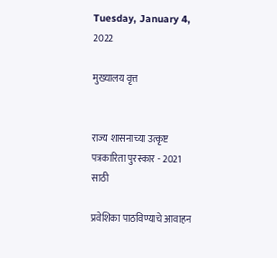Tuesday, January 4, 2022

मुख्यालय वृत्त


राज्य शासनाच्या उत्कृष्ट पत्रकारिता पुरस्कार - 2021 साठी

प्रवेशिका पाठविण्याचे आवाहन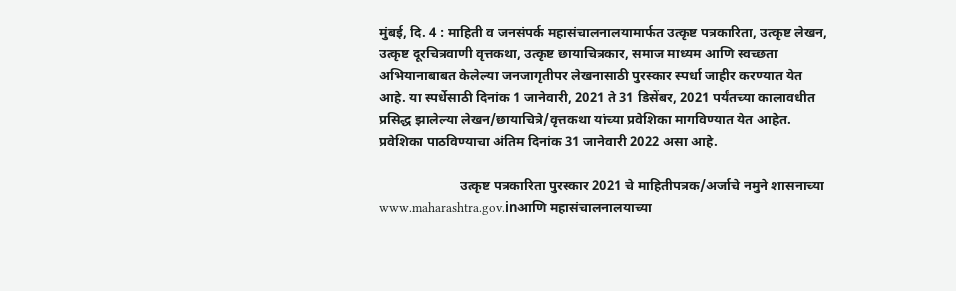मुंबई, दि. 4 : माहिती व जनसंपर्क महासंचालनालयामार्फत उत्कृष्ट पत्रकारिता, उत्कृष्ट लेखन, उत्कृष्ट दूरचित्रवाणी वृत्तकथा, उत्कृष्ट छायाचित्रकार, समाज माध्यम आणि स्वच्छता अभियानाबाबत केलेल्या जनजागृतीपर लेखनासाठी पुरस्कार स्पर्धा जाहीर करण्यात येत आहे. या स्पर्धेसाठी दिनांक 1 जानेवारी, 2021 ते 31 डिसेंबर, 2021 पर्यंतच्या कालावधीत प्रसिद्ध झालेल्या लेखन/छायाचित्रे/वृत्तकथा यांच्या प्रवेशिका मागविण्यात येत आहेत. प्रवेशिका पाठविण्याचा अंतिम दिनांक 31 जानेवारी 2022 असा आहे.

                        उत्कृष्ट पत्रकारिता पुरस्कार 2021 चे माहितीपत्रक/अर्जाचे नमुने शासनाच्या www.maharashtra.gov.inआणि महासंचालनालयाच्या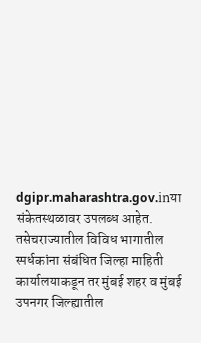dgipr.maharashtra.gov.inया संकेतस्थळावर उपलब्ध आहेत. तसेचराज्यातील विविध भागातील स्पर्धकांना संबंधित जिल्हा माहिती कार्यालयाकडून तर मुंबई शहर व मुंबई उपनगर जिल्ह्यातील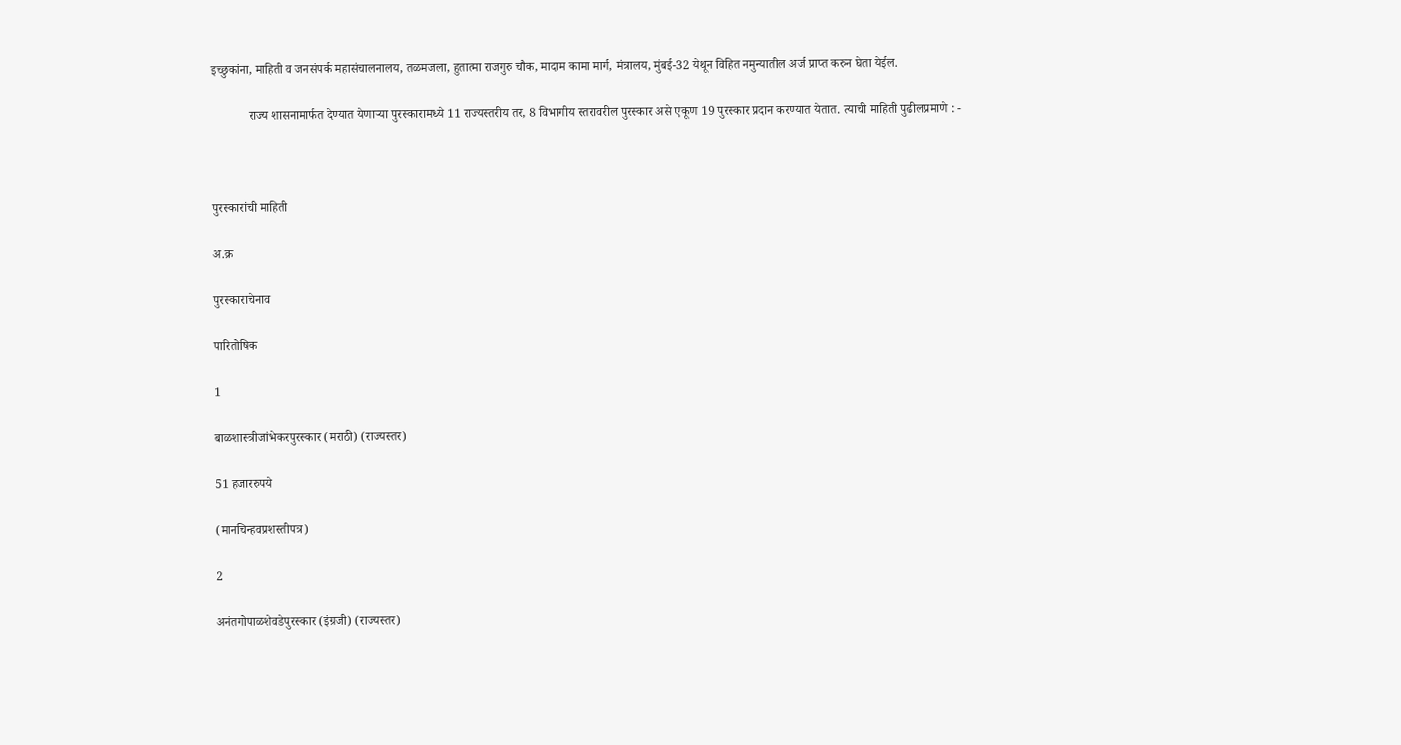इच्छुकांना, माहिती व जनसंपर्क महासंचालनालय, तळमजला, हुतात्मा राजगुरु चौक, मादाम कामा मार्ग, मंत्रालय, मुंबई-32 येथून विहित नमुन्यातील अर्ज प्राप्त करुन घेता येईल.

            राज्य शासनामार्फत देण्यात येणाऱ्या पुरस्कारामध्ये 11 राज्यस्तरीय तर, 8 विभागीय स्तरावरील पुरस्कार असे एकूण 19 पुरस्कार प्रदान करण्यात येतात. त्याची माहिती पुढीलप्रमाणे : -



पुरस्कारांची माहिती

अ.क्र

पुरस्काराचेनाव

पारितोषिक

1

बाळशास्त्रीजांभेकरपुरस्कार (मराठी) (राज्यस्तर)

51 हजाररुपये

(मानचिन्हवप्रशस्तीपत्र)

2

अनंतगोपाळशेवडेपुरस्कार (इंग्रजी) (राज्यस्तर)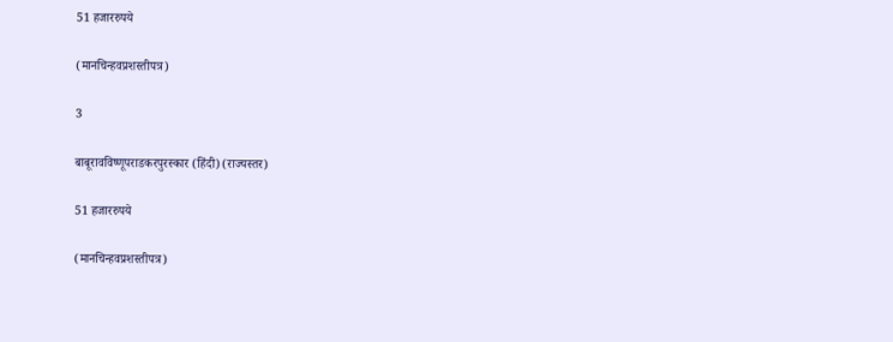51 हजाररुपये

(मानचिन्हवप्रशस्तीपत्र)

3

बाबूरावविष्णूपराडकरपुरस्कार (हिंदी) (राज्यस्तर)

51 हजाररुपये

(मानचिन्हवप्रशस्तीपत्र)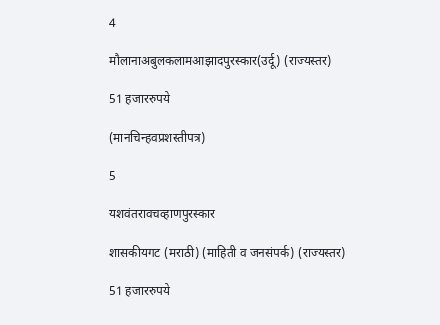4

मौलानाअबुलकलामआझादपुरस्कार(उर्दू) (राज्यस्तर)

51 हजाररुपये

(मानचिन्हवप्रशस्तीपत्र)

5

यशवंतरावचव्हाणपुरस्कार

शासकीयगट (मराठी) (माहिती व जनसंपर्क) (राज्यस्तर)

51 हजाररुपये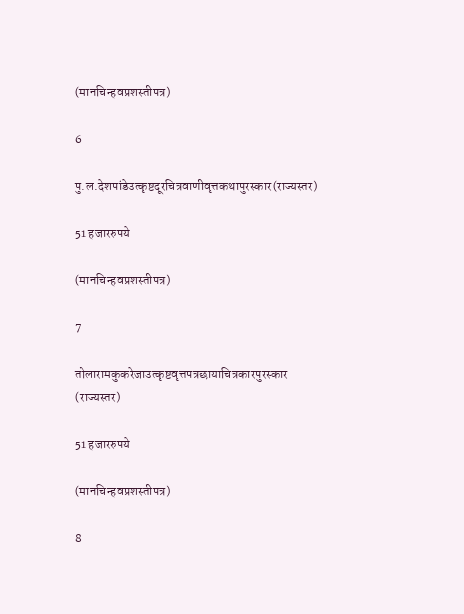(मानचिन्हवप्रशस्तीपत्र)

6

पु.ल.देशपांडेउत्कृष्टदूरचित्रवाणीवृत्तकथापुरस्कार(राज्यस्तर)

51 हजाररुपये

(मानचिन्हवप्रशस्तीपत्र)

7

तोलारामकुकरेजाउत्कृष्टवृत्तपत्रछायाचित्रकारपुरस्कार (राज्यस्तर)

51 हजाररुपये

(मानचिन्हवप्रशस्तीपत्र)

8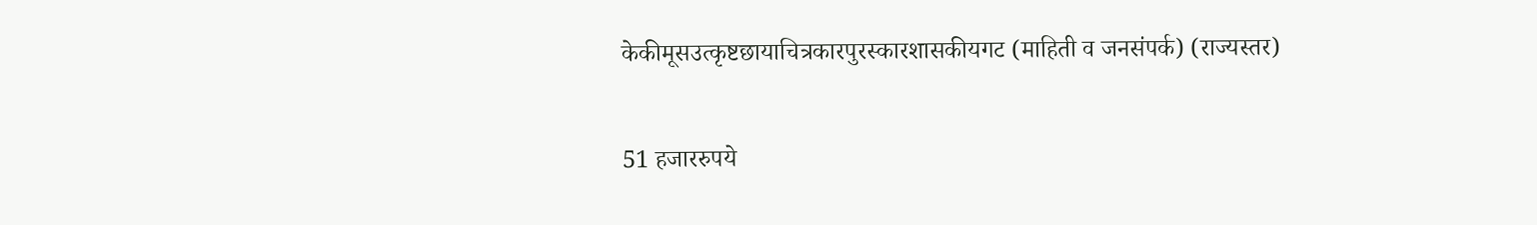केकीमूसउत्कृष्टछायाचित्रकारपुरस्कारशासकीयगट (माहिती व जनसंपर्क) (राज्यस्तर)

51 हजाररुपये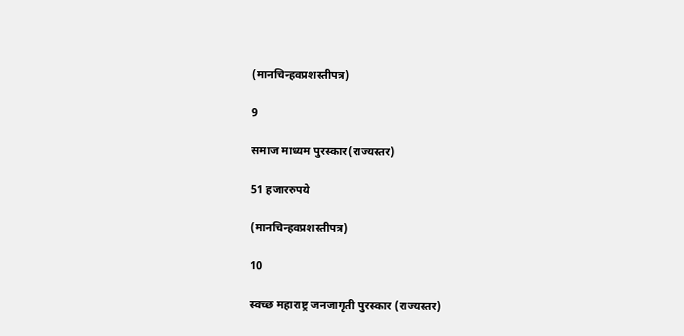(मानचिन्हवप्रशस्तीपत्र)

9

समाज माध्यम पुरस्कार(राज्यस्तर)

51 हजाररुपये

(मानचिन्हवप्रशस्तीपत्र)

10

स्वच्छ महाराष्ट्र जनजागृती पुरस्कार (राज्यस्तर)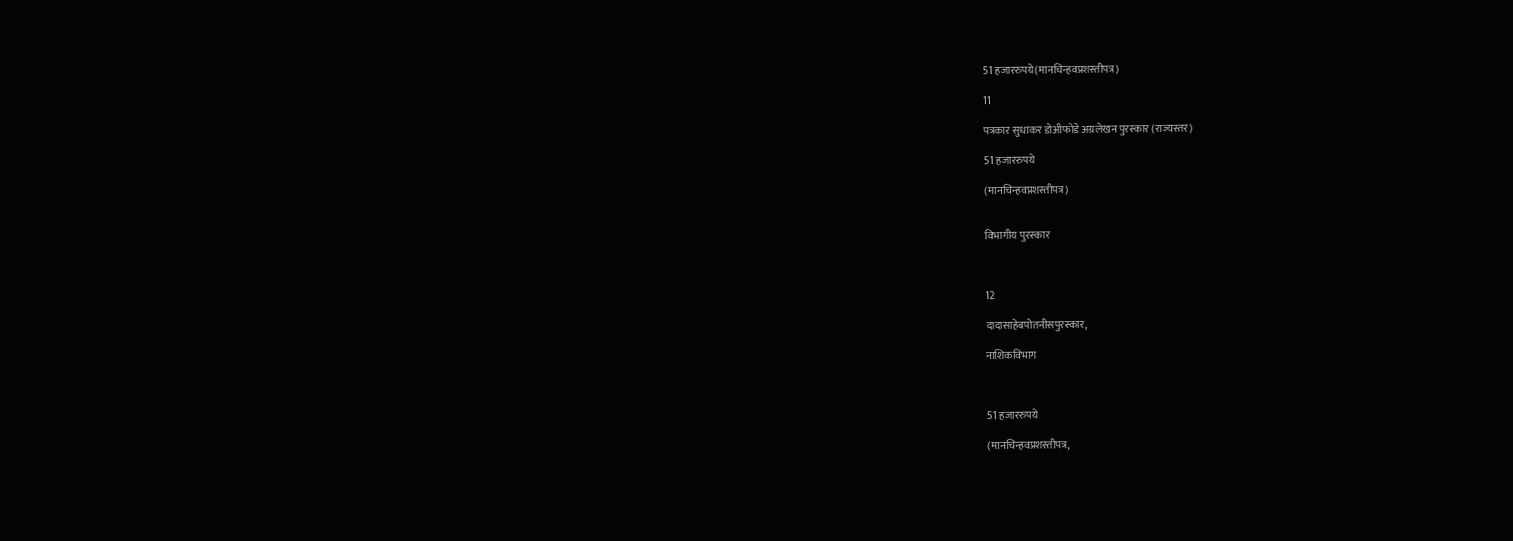51 हजाररुपये(मानचिन्हवप्रशस्तीपत्र)

11

पत्रकार सुधाकर डोअीफोडे अग्रलेखन पुरस्कार (राज्यस्तर)

51 हजाररुपये

(मानचिन्हवप्रशस्तीपत्र)


विभागीय पुरस्कार



12

दादासाहेबपोतनीसपुरस्कार,

नाशिकविभाग



51 हजाररुपये

(मानचिन्हवप्रशस्तीपत्र,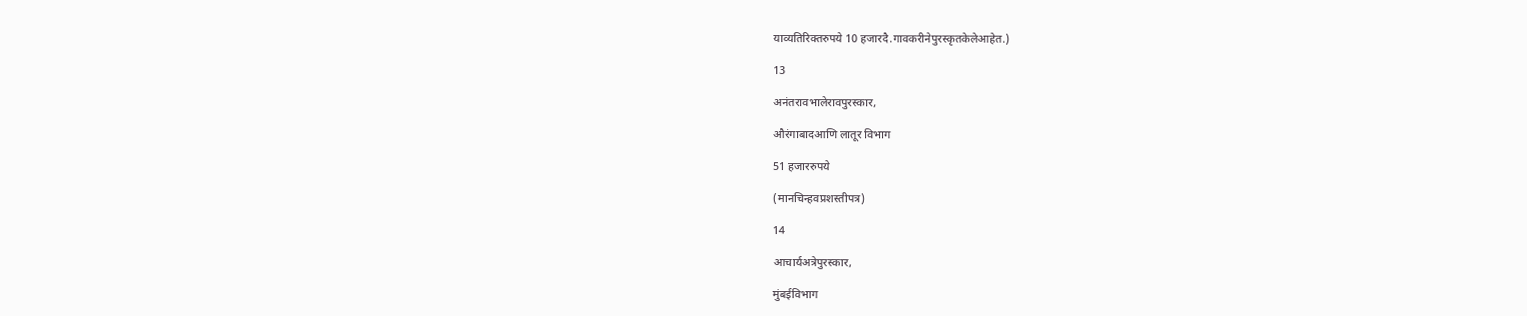याव्यतिरिक्तरुपये 10 हजारदै.गावकरीनेपुरस्कृतकेलेआहेत.)

13

अनंतरावभालेरावपुरस्कार,

औरंगाबादआणि लातूर विभाग

51 हजाररुपये

(मानचिन्हवप्रशस्तीपत्र)

14

आचार्यअत्रेपुरस्कार,

मुंबईविभाग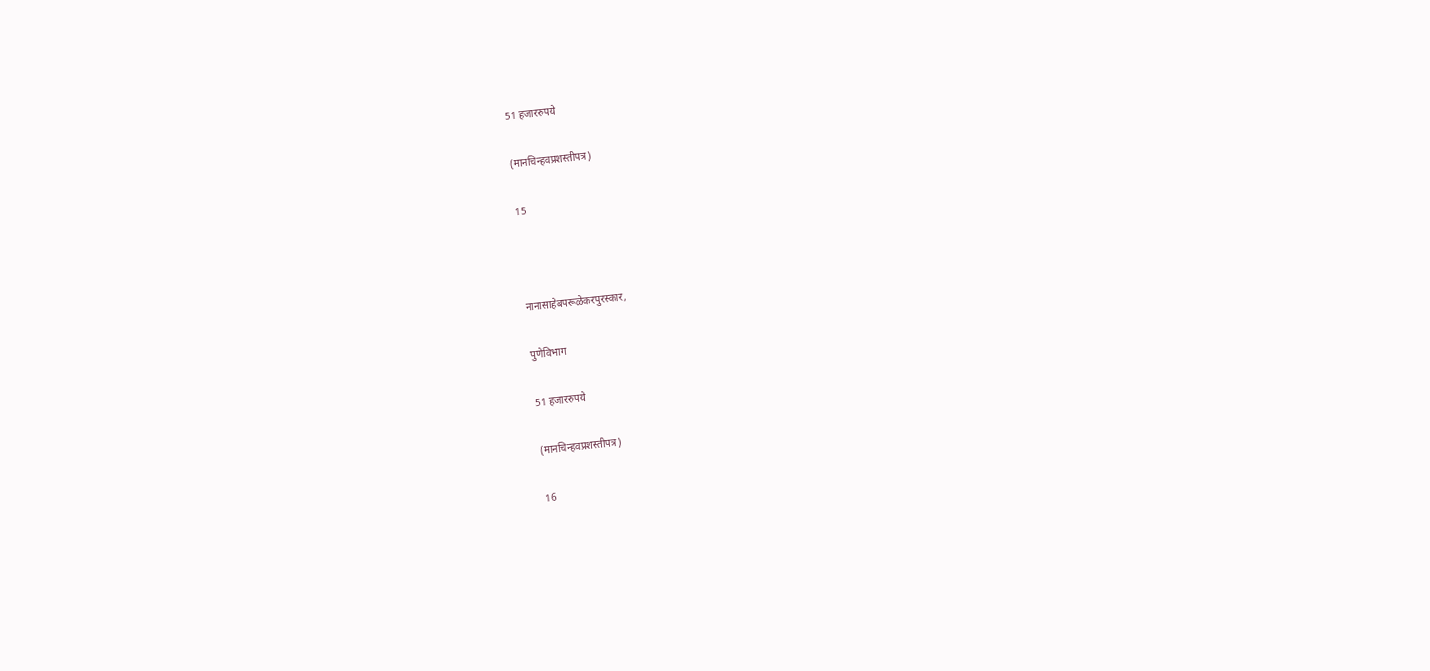51 हजाररुपये

(मानचिन्हवप्रशस्तीपत्र)

15



नानासाहेबपरूळेकरपुरस्कार,

पुणेविभाग

51 हजाररुपये

(मानचिन्हवप्रशस्तीपत्र)

16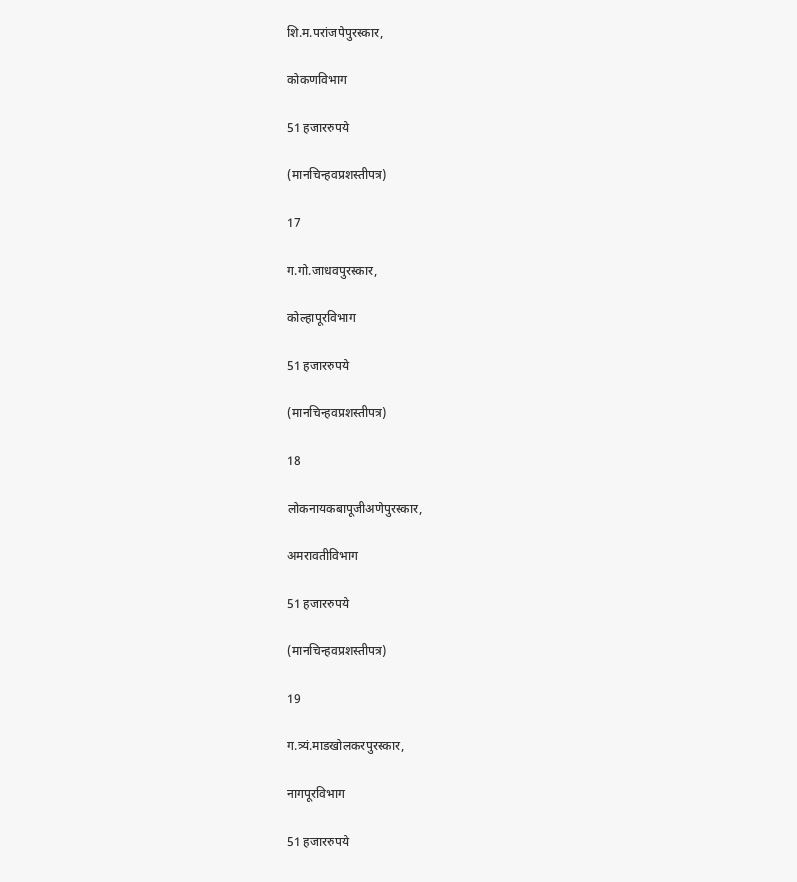शि.म.परांजपेपुरस्कार,

कोकणविभाग

51 हजाररुपये

(मानचिन्हवप्रशस्तीपत्र)

17

ग.गो.जाधवपुरस्कार,

कोल्हापूरविभाग

51 हजाररुपये

(मानचिन्हवप्रशस्तीपत्र)

18

लोकनायकबापूजीअणेपुरस्कार,

अमरावतीविभाग

51 हजाररुपये

(मानचिन्हवप्रशस्तीपत्र)

19

ग.त्र्यं.माडखोलकरपुरस्कार,

नागपूरविभाग

51 हजाररुपये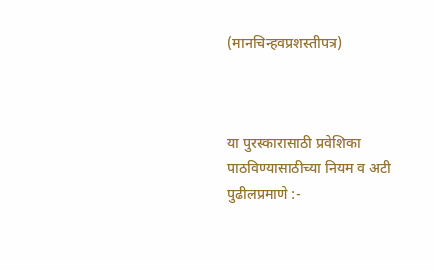(मानचिन्हवप्रशस्तीपत्र)



या पुरस्कारासाठी प्रवेशिका पाठविण्यासाठीच्या नियम व अटी पुढीलप्रमाणे :-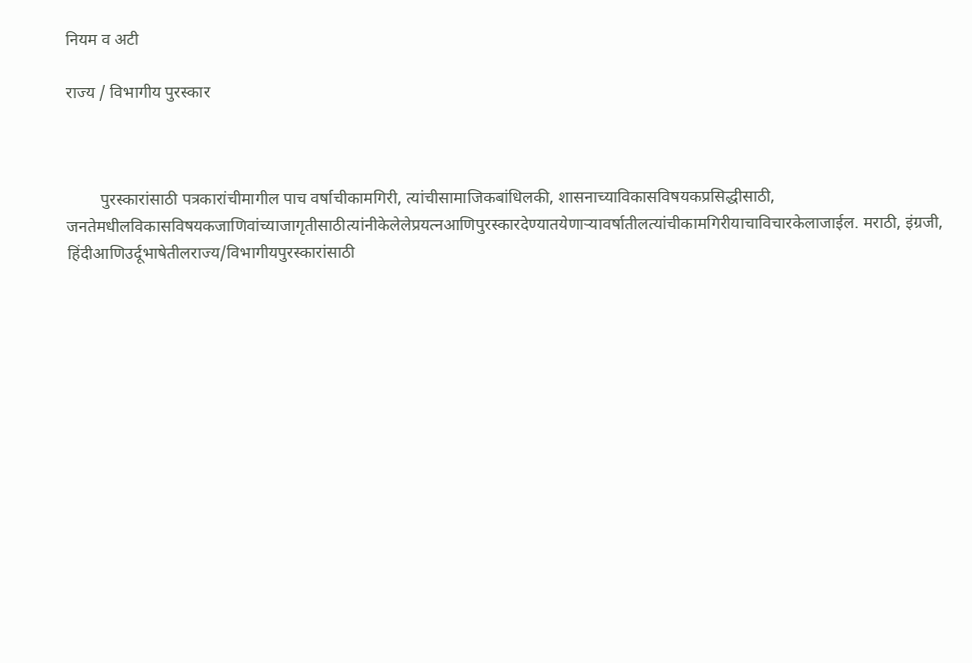नियम व अटी

राज्य / विभागीय पुरस्कार



        पुरस्कारांसाठी पत्रकारांचीमागील पाच वर्षाचीकामगिरी, त्यांचीसामाजिकबांधिलकी, शासनाच्याविकासविषयकप्रसिद्धीसाठी, जनतेमधीलविकासविषयकजाणिवांच्याजागृतीसाठीत्यांनीकेलेलेप्रयत्नआणिपुरस्कारदेण्यातयेणाऱ्यावर्षातीलत्यांचीकामगिरीयाचाविचारकेलाजाईल. मराठी, इंग्रजी, हिंदीआणिउर्दूभाषेतीलराज्य/विभागीयपुरस्कारांसाठी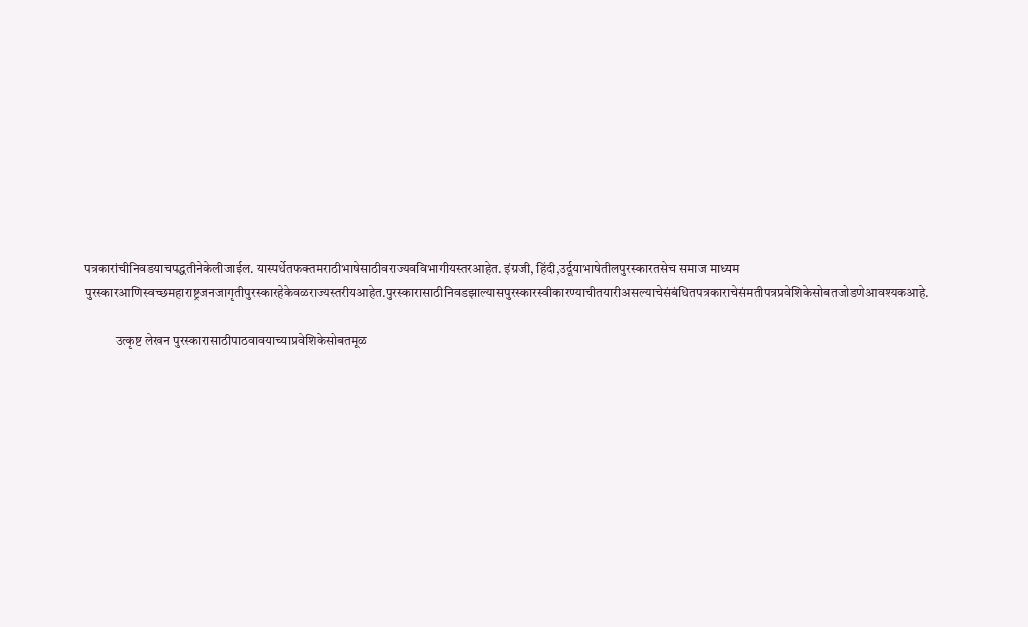पत्रकारांचीनिवडयाचपद्धतीनेकेलीजाईल. यास्पर्धेतफक्तमराठीभाषेसाठीवराज्यवविभागीयस्तरआहेत. इंग्रजी, हिंदी,उर्दूयाभाषेतीलपुरस्कारतसेच समाज माध्यम पुरस्कारआणिस्वच्छमहाराष्ट्रजनजागृतीपुरस्कारहेकेवळराज्यस्तरीयआहेत.पुरस्कारासाठीनिवडझाल्यासपुरस्कारस्वीकारण्याचीतयारीअसल्याचेसंबंधितपत्रकाराचेसंमतीपत्रप्रवेशिकेसोबतजोडणेआवश्यकआहे.

            उत्कृष्ट लेखन पुरस्कारासाठीपाठवावयाच्याप्रवेशिकेसोबतमूळ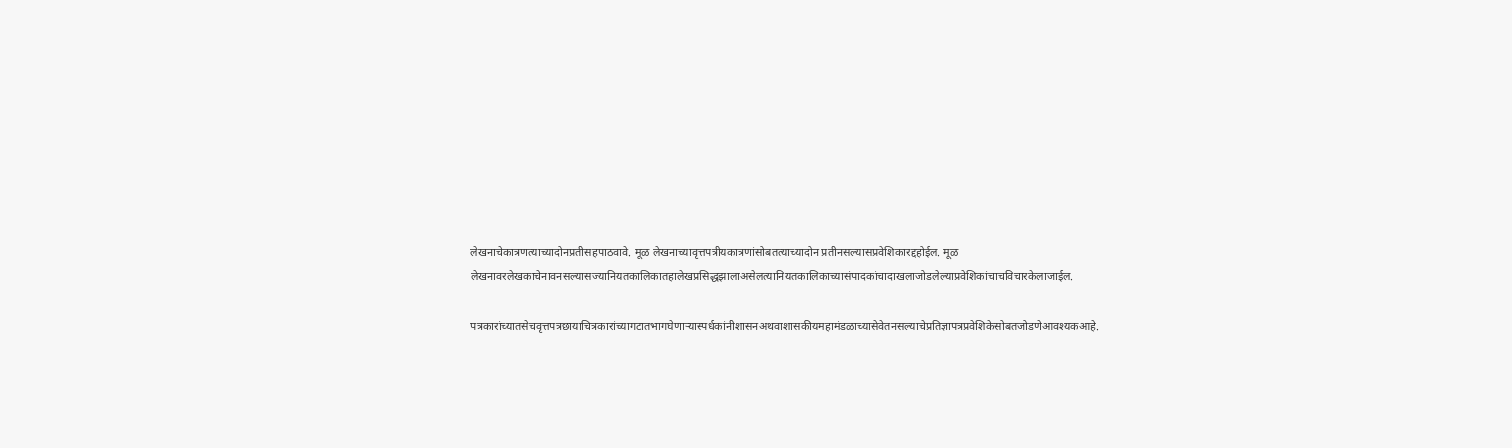लेखनाचेकात्रणत्याच्यादोनप्रतीसहपाठवावे. मूळ लेखनाच्यावृत्तपत्रीयकात्रणांसोबतत्याच्यादोन प्रतीनसल्यासप्रवेशिकारद्दहोईल. मूळ लेखनावरलेखकाचेनावनसल्यासज्यानियतकालिकातहालेखप्रसिद्धझालाअसेलत्यानियतकालिकाच्यासंपादकांचादाखलाजोडलेल्याप्रवेशिकांचाचविचारकेलाजाईल.

पत्रकारांच्यातसेचवृत्तपत्रछायाचित्रकारांच्यागटातभागघेणाऱ्यास्पर्धकांनीशासनअथवाशासकीयमहामंडळाच्यासेवेतनसल्याचेप्रतिज्ञापत्रप्रवेशिकेसोबतजोडणेआवश्यकआहे.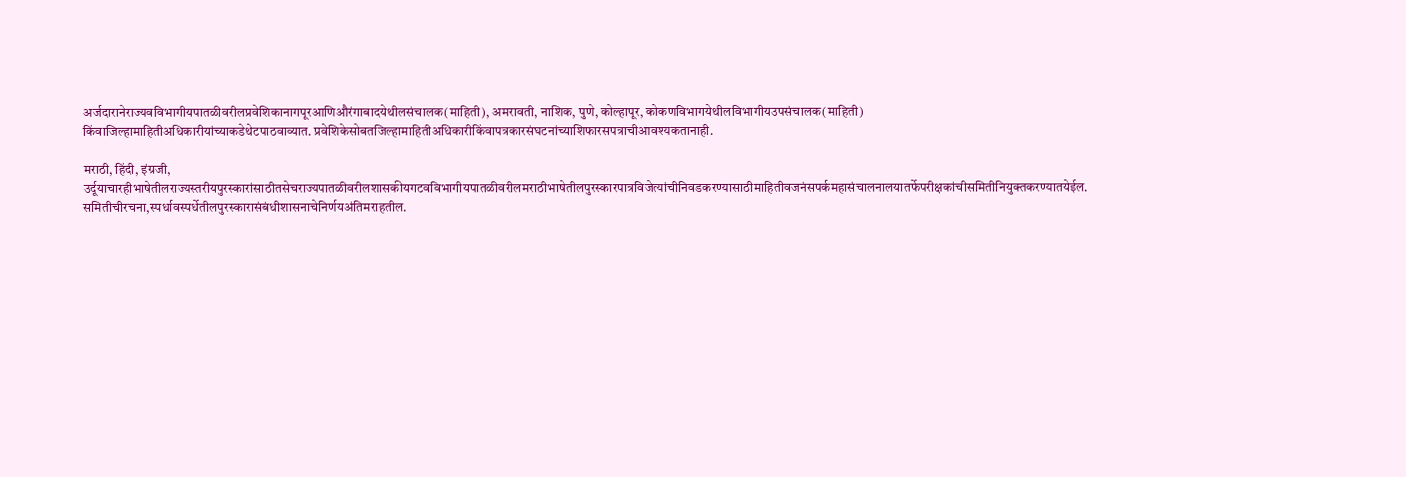अर्जदारानेराज्यवविभागीयपातळीवरीलप्रवेशिकानागपूरआणिऔरंगाबादयेथीलसंचालक(माहिती), अमरावती, नाशिक, पुणे, कोल्हापूर, कोकणविभागयेथीलविभागीयउपसंचालक(माहिती) किंवाजिल्हामाहितीअधिकारीयांच्याकडेथेटपाठवाव्यात. प्रवेशिकेसोबतजिल्हामाहितीअधिकारीकिंवापत्रकारसंघटनांच्याशिफारसपत्राचीआवश्यकतानाही.

मराठी, हिंदी, इंग्रजी, उर्दूयाचारहीभाषेतीलराज्यस्तरीयपुरस्कारांसाठीतसेचराज्यपातळीवरीलशासकीयगटवविभागीयपातळीवरीलमराठीभाषेतीलपुरस्कारपात्रविजेत्यांचीनिवडकरण्यासाठीमाहितीवजनंसपर्कमहासंचालनालयातर्फेपरीक्षकांचीसमितीनियुक्तकरण्यातयेईल. समितीचीरचना,स्पर्धावस्पर्धेतीलपुरस्कारासंबंधीशासनाचेनिर्णयअंतिमराहतील.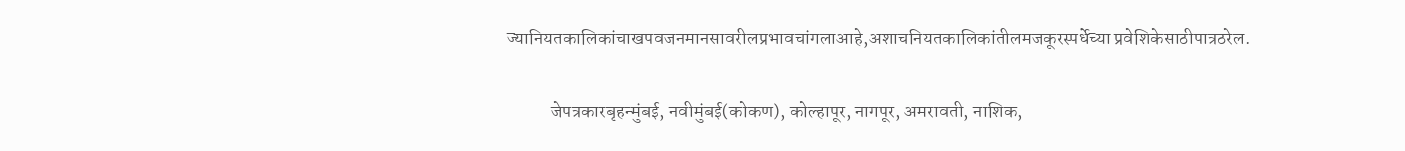ज्यानियतकालिकांचाखपवजनमानसावरीलप्रभावचांगलाआहे,अशाचनियतकालिकांतीलमजकूरस्पर्धेच्या प्रवेशिकेसाठीपात्रठरेल.

            जेपत्रकारबृहन्मुंबई, नवीमुंबई(कोकण), कोल्हापूर, नागपूर, अमरावती, नाशिक,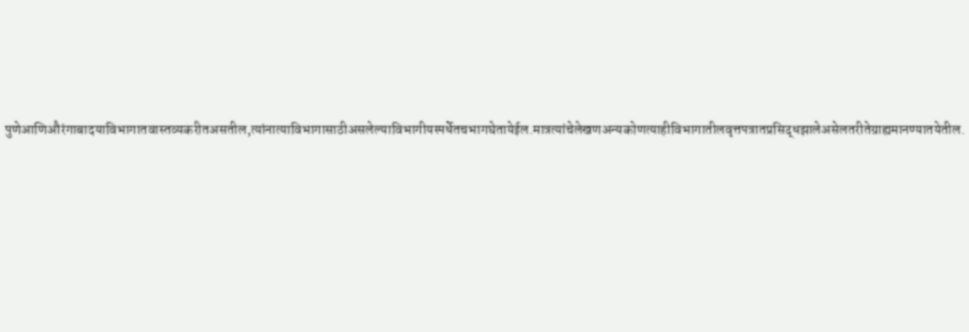पुणेआणिऔरंगाबादयाविभागातवास्तव्यकरीतअसतील,त्यांनात्याविभागासाठीअसलेल्याविभागीयस्पर्धेतचभागघेतायेईल.मात्रत्यांचेलेखणअन्यकोणत्याहीविभागातीलवृत्तपत्रातप्रसिद्धझालेअसेलतरीतेग्राह्यमानण्यातयेतील.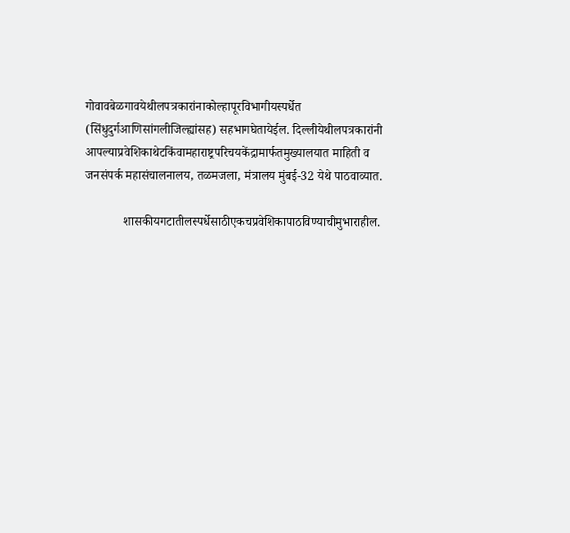गोवावबेळगावयेथीलपत्रकारांनाकोल्हापूरविभागीयस्पर्धेत (सिंधुदुर्गआणिसांगलीजिल्ह्यांसह) सहभागघेतायेईल. दिल्लीयेथीलपत्रकारांनी आपल्याप्रवेशिकाथेटकिंवामहाराष्ट्रपरिचयकेंद्रामार्फतमुख्यालयात माहिती व जनसंपर्क महासंचालनालय, तळमजला, मंत्रालय मुंबई-32 येथे पाठवाव्यात.

            शासकीयगटातीलस्पर्धेसाठीएकचप्रवेशिकापाठविण्याचीमुभाराहील.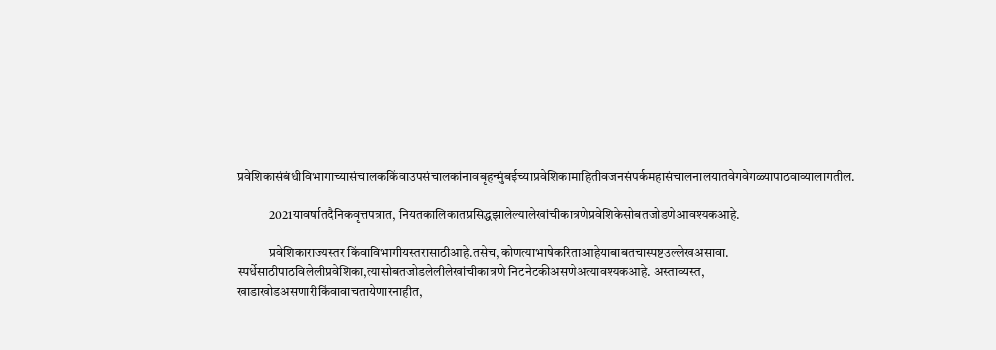प्रवेशिकासंबंधीविभागाच्यासंचालककिंवाउपसंचालकांनावबृहन्मुंबईच्याप्रवेशिकामाहितीवजनसंपर्कमहासंचालनालयातवेगवेगळ्यापाठवाव्यालागतील.

            2021यावर्षातदैनिकवृत्तपत्रात, नियतकालिकातप्रसिद्धझालेल्यालेखांचीकात्रणेप्रवेशिकेसोबतजोडणेआवश्यकआहे.

            प्रवेशिकाराज्यस्तर किंवाविभागीयस्तरासाठीआहे.तसेच,कोणत्याभाषेकरिताआहेयाबाबतचास्पष्टउल्लेखअसावा. स्पर्धेसाठीपाठविलेलीप्रवेशिका,त्यासोबतजोडलेलीलेखांचीकात्रणे निटनेटकीअसणेअत्यावश्यकआहे. अस्ताव्यस्त, खाडाखोडअसणारीकिंवावाचतायेणारनाहीत,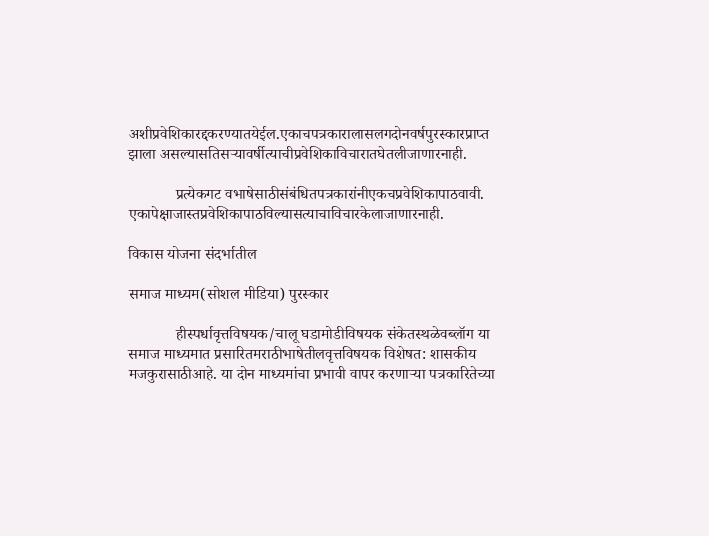अशीप्रवेशिकारद्दकरण्यातयेईल.एकाचपत्रकारालासलगदोनवर्षपुरस्कारप्राप्त झाला असल्यासतिसऱ्यावर्षीत्याचीप्रवेशिकाविचारातघेतलीजाणारनाही.

            प्रत्येकगट वभाषेसाठीसंबंधितपत्रकारांनीएकचप्रवेशिकापाठवावी. एकापेक्षाजास्तप्रवेशिकापाठविल्यासत्याचाविचारकेलाजाणारनाही.

विकास योजना संदर्भातील

समाज माध्यम(सोशल मीडिया) पुरस्कार

            हीस्पर्धावृत्तविषयक/चालू घडामोडीविषयक संकेतस्थळेवब्लॉग या समाज माध्यमात प्रसारितमराठीभाषेतीलवृत्तविषयक विशेषत: शासकीय मजकुरासाठीआहे. या दोन माध्यमांचा प्रभावी वापर करणाऱ्या पत्रकारितेच्या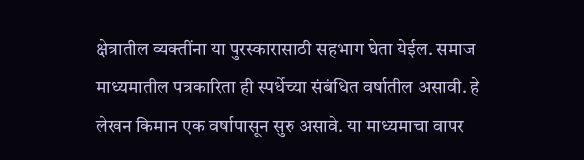क्षेत्रातील व्यक्तींना या पुरस्कारासाठी सहभाग घेता येईल. समाज माध्यमातील पत्रकारिता ही स्पर्धेच्या संबंधित वर्षातील असावी. हे लेखन किमान एक वर्षापासून सुरु असावे. या माध्यमाचा वापर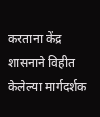करताना केंद्र शासनाने विहीत केलेल्या मार्गदर्शक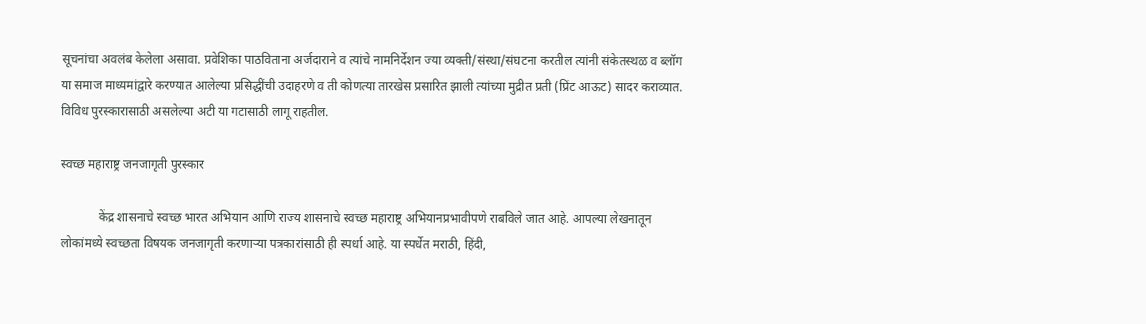सूचनांचा अवलंब केलेला असावा. प्रवेशिका पाठविताना अर्जदाराने व त्यांचे नामनिर्देशन ज्या व्यक्ती/संस्था/संघटना करतील त्यांनी संकेतस्थळ व ब्लॉग या समाज माध्यमांद्वारे करण्यात आलेल्या प्रसिद्धींची उदाहरणे व ती कोणत्या तारखेस प्रसारित झाली त्यांच्या मुद्रीत प्रती (प्रिंट आऊट) सादर कराव्यात.  विविध पुरस्कारासाठी असलेल्या अटी या गटासाठी लागू राहतील.

स्वच्छ महाराष्ट्र जनजागृती पुरस्कार

            केंद्र शासनाचे स्वच्छ भारत अभियान आणि राज्य शासनाचे स्वच्छ महाराष्ट्र अभियानप्रभावीपणे राबविले जात आहे. आपल्या लेखनातून लोकांमध्ये स्वच्छता विषयक जनजागृती करणाऱ्या पत्रकारांसाठी ही स्पर्धा आहे. या स्पर्धेत मराठी, हिंदी,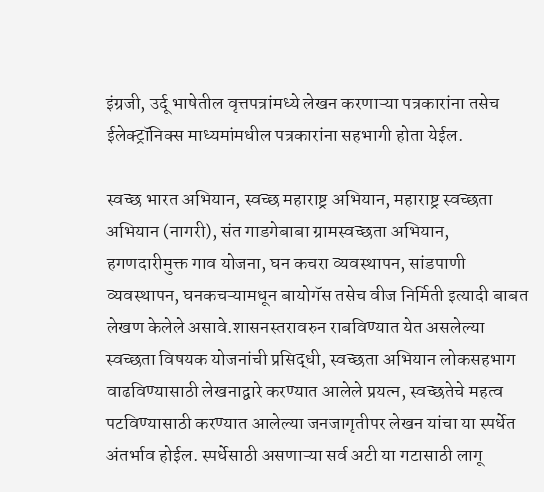इंग्रजी, उर्दू भाषेतील वृत्तपत्रांमध्ये लेखन करणाऱ्या पत्रकारांना तसेच ईलेक्ट्रॉनिक्स माध्यमांमधील पत्रकारांना सहभागी होता येईल.

स्वच्छ भारत अभियान, स्वच्छ महाराष्ट्र अभियान, महाराष्ट्र स्वच्छता अभियान (नागरी), संत गाडगेबाबा ग्रामस्वच्छता अभियान, हगणदारीमुक्त गाव योजना, घन कचरा व्यवस्थापन, सांडपाणी व्यवस्थापन, घनकचऱ्यामधून बायोगॅस तसेच वीज निर्मिती इत्यादी बाबत लेखण केलेले असावे.शासनस्तरावरुन राबविण्यात येत असलेल्या स्वच्छता विषयक योजनांची प्रसिद्धी, स्वच्छता अभियान लोकसहभाग वाढविण्यासाठी लेखनाद्वारे करण्यात आलेले प्रयत्न, स्वच्छतेचे महत्व पटविण्यासाठी करण्यात आलेल्या जनजागृतीपर लेखन यांचा या स्पर्धेत अंतर्भाव होईल. स्पर्धेसाठी असणाऱ्या सर्व अटी या गटासाठी लागू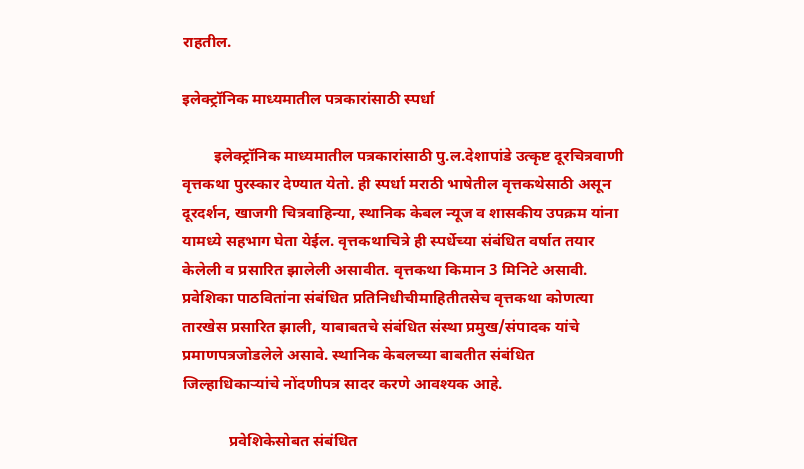राहतील.

इलेक्ट्रॉनिक माध्यमातील पत्रकारांसाठी स्पर्धा

        इलेक्ट्रॉनिक माध्यमातील पत्रकारांसाठी पु.ल.देशापांडे उत्कृष्ट दूरचित्रवाणी वृत्तकथा पुरस्कार देण्यात येतो. ही स्पर्धा मराठी भाषेतील वृत्तकथेसाठी असून दूरदर्शन, खाजगी चित्रवाहिन्या, स्थानिक केबल न्यूज व शासकीय उपक्रम यांना यामध्ये सहभाग घेता येईल. वृत्तकथाचित्रे ही स्पर्धेच्या संबंधित वर्षात तयार केलेली व प्रसारित झालेली असावीत. वृत्तकथा किमान 3 मिनिटे असावी. प्रवेशिका पाठवितांना संबंधित प्रतिनिधीचीमाहितीतसेच वृत्तकथा कोणत्या तारखेस प्रसारित झाली, याबाबतचे संबंधित संस्था प्रमुख/संपादक यांचे प्रमाणपत्रजोडलेले असावे. स्थानिक केबलच्या बाबतीत संबंधित जिल्हाधिकाऱ्यांचे नोंदणीपत्र सादर करणे आवश्यक आहे.

            प्रवेशिकेसोबत संबंधित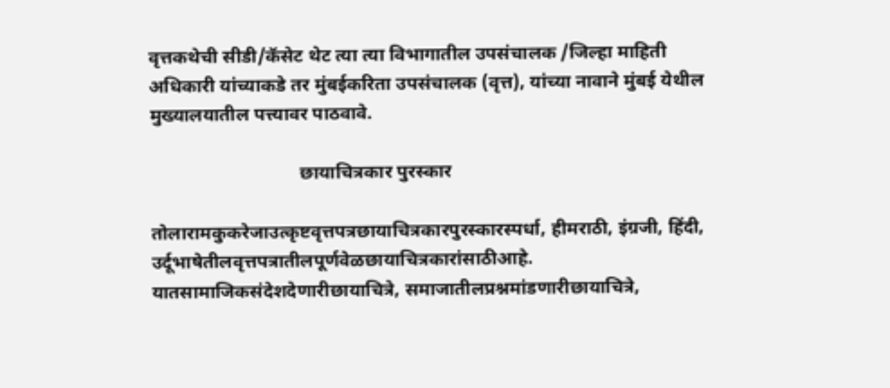वृत्तकथेची सीडी/कॅसेट थेट त्या त्या विभागातील उपसंचालक /जिल्हा माहिती अधिकारी यांच्याकडे तर मुंबईकरिता उपसंचालक (वृत्त), यांच्या नावाने मुंबई येथील मुख्यालयातील पत्त्यावर पाठवावे.

                                छायाचित्रकार पुरस्कार

तोलारामकुकरेजाउत्कृष्टवृत्तपत्रछायाचित्रकारपुरस्कारस्पर्धा, हीमराठी, इंग्रजी, हिंदी, उर्दूभाषेतीलवृत्तपत्रातीलपूर्णवेळछायाचित्रकारांसाठीआहे. यातसामाजिकसंदेशदेणारीछायाचित्रे, समाजातीलप्रश्नमांडणारीछायाचित्रे,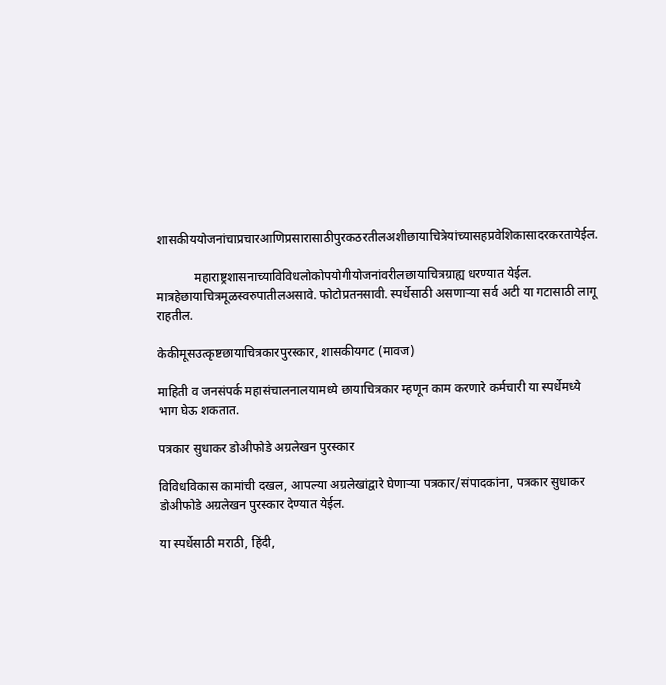शासकीययोजनांचाप्रचारआणिप्रसारासाठीपुरकठरतीलअशीछायाचित्रेयांच्यासहप्रवेशिकासादरकरतायेईल.

            महाराष्ट्रशासनाच्याविविधलोकोपयोगीयोजनांवरीलछायाचित्रग्राह्य धरण्यात येईल. मात्रहेछायाचित्रमूळस्वरुपातीलअसावे. फोटोप्रतनसावी. स्पर्धेसाठी असणाऱ्या सर्व अटी या गटासाठी लागू राहतील.

केकीमूसउत्कृष्टछायाचित्रकारपुरस्कार, शासकीयगट (मावज)

माहिती व जनसंपर्क महासंचालनालयामध्ये छायाचित्रकार म्हणून काम करणारे कर्मचारी या स्पर्धेमध्ये भाग घेऊ शकतात.

पत्रकार सुधाकर डोअीफोडे अग्रलेखन पुरस्कार

विविधविकास कामांची दखल, आपल्या अग्रलेखांद्वारे घेणाऱ्या पत्रकार/संपादकांना, पत्रकार सुधाकर डोअीफोडे अग्रलेखन पुरस्कार देण्यात येईल.

या स्पर्धेसाठी मराठी, हिंदी,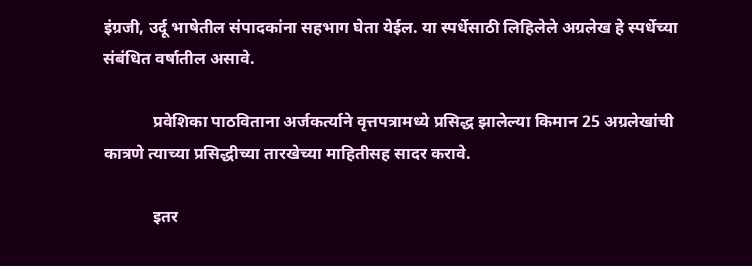इंग्रजी, उर्दू भाषेतील संपादकांना सहभाग घेता येईल. या स्पर्धेसाठी लिहिलेले अग्रलेख हे स्पर्धेच्या संबंधित वर्षातील असावे.

            प्रवेशिका पाठविताना अर्जकर्त्याने वृत्तपत्रामध्ये प्रसिद्ध झालेल्या किमान 25 अग्रलेखांची कात्रणे त्याच्या प्रसिद्धीच्या तारखेच्या माहितीसह सादर करावे.

            इतर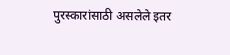पुरस्कारांसाठी असलेले इतर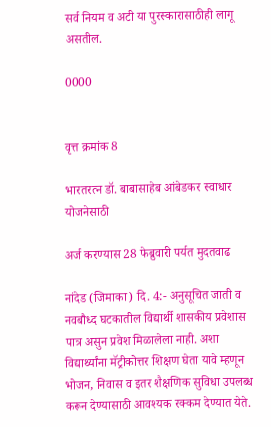सर्व नियम व अटी या पुरस्कारासाठीही लागू असतील.

0000


वृत्त क्रमांक 8

भारतरत्न डॉ. बाबासाहेब आंबेडकर स्वाधार योजनेसाठी

अर्ज करण्यास 28 फेब्रुवारी पर्यत मुदतवाढ

नांदेड (जिमाका) दि. 4:- अनुसूचित जाती व नवबौध्द घटकातील विद्यार्थी शासकीय प्रवेशास पात्र असुन प्रवेश मिळालेला नाही. अशा विद्यार्थ्यांना मॅट्रीकोत्तर शिक्षण घेता यावे म्हणून भोजन, निवास व इतर शैक्षणिक सुविधा उपलब्ध करून देण्यासाठी आवश्यक रक्कम देण्यात येते.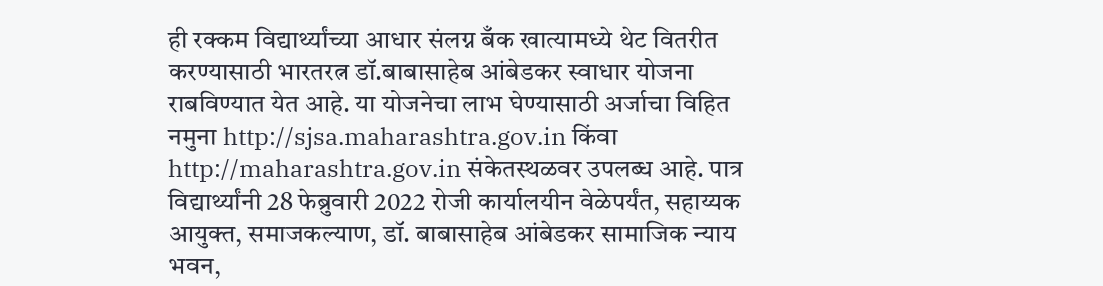ही रक्कम विद्यार्थ्यांच्या आधार संलग्न बँक खात्यामध्ये थेट वितरीत करण्यासाठी भारतरत्न डॉ.बाबासाहेब आंबेडकर स्वाधार योजना राबविण्यात येत आहे. या योजनेचा लाभ घेण्यासाठी अर्जाचा विहित नमुना http://sjsa.maharashtra.gov.in किंवा http://maharashtra.gov.in संकेतस्थळवर उपलब्ध आहे. पात्र विद्यार्थ्यांनी 28 फेब्रुवारी 2022 रोजी कार्यालयीन वेळेपर्यंत, सहाय्यक आयुक्त, समाजकल्याण, डॉ. बाबासाहेब आंबेडकर सामाजिक न्याय भवन,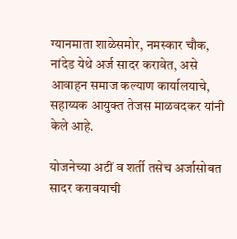ग्यानमाता शाळेसमोर, नमस्कार चौक, नांदेड येथे अर्ज सादर करावेत, असे आवाहन समाज कल्याण कार्यालयाचे, सहाय्यक आयुक्त तेजस माळवदकर यांनी केले आहे.

योजनेच्या अटीं व शर्ती तसेच अर्जासोबत सादर करावयाची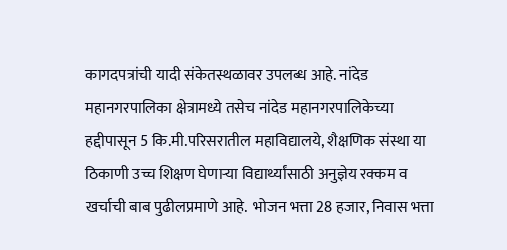कागदपत्रांची यादी संकेतस्थळावर उपलब्ध आहे. नांदेड महानगरपालिका क्षेत्रामध्ये तसेच नांदेड महानगरपालिकेच्या हद्दीपासून 5 कि.मी.परिसरातील महाविद्यालये, शैक्षणिक संस्था या ठिकाणी उच्च शिक्षण घेणाऱ्या विद्यार्थ्यांसाठी अनुज्ञेय रक्कम व खर्चाची बाब पुढीलप्रमाणे आहे.  भोजन भत्ता 28 हजार, निवास भत्ता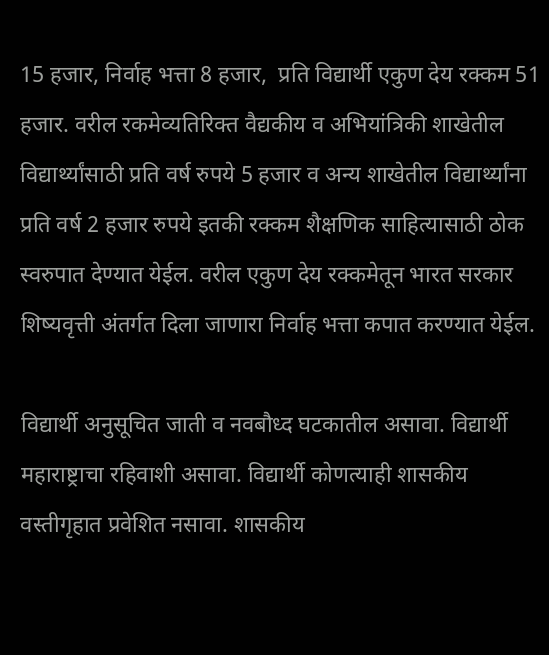15 हजार, निर्वाह भत्ता 8 हजार,  प्रति विद्यार्थी एकुण देय रक्कम 51 हजार. वरील रकमेव्यतिरिक्त वैद्यकीय व अभियांत्रिकी शाखेतील विद्यार्थ्यांसाठी प्रति वर्ष रुपये 5 हजार व अन्य शाखेतील विद्यार्थ्यांना प्रति वर्ष 2 हजार रुपये इतकी रक्कम शैक्षणिक साहित्यासाठी ठोक स्वरुपात देण्यात येईल. वरील एकुण देय रक्कमेतून भारत सरकार शिष्यवृत्ती अंतर्गत दिला जाणारा निर्वाह भत्ता कपात करण्यात येईल.

विद्यार्थी अनुसूचित जाती व नवबौध्द घटकातील असावा. विद्यार्थी महाराष्ट्राचा रहिवाशी असावा. विद्यार्थी कोणत्याही शासकीय वस्तीगृहात प्रवेशित नसावा. शासकीय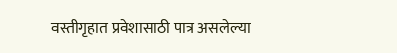वस्तीगृहात प्रवेशासाठी पात्र असलेल्या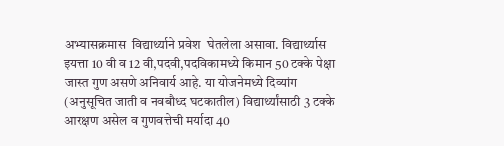अभ्यासक्रमास  विद्यार्थ्याने प्रवेश  घेतलेला असावा. विद्यार्थ्यास इयत्ता 10 वी व 12 वी,पदवी,पदविकामध्ये किमान 50 टक्के पेक्षा जास्त गुण असणे अनिवार्य आहे. या योजनेमध्ये दिव्यांग (अनुसूचित जाती व नवबौध्द घटकातील) विद्यार्थ्यांसाठी 3 टक्के आरक्षण असेल व गुणवत्तेची मर्यादा 40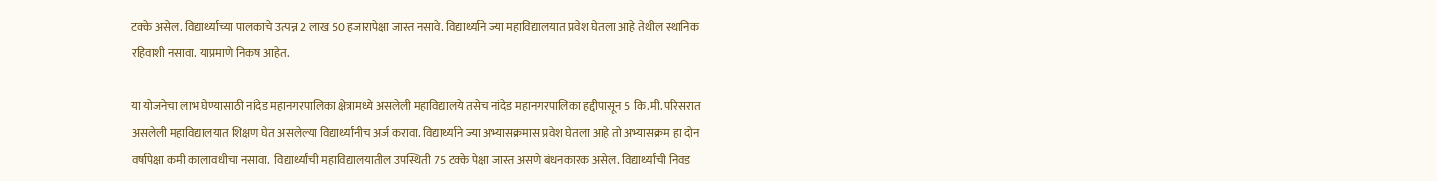टक्के असेल. विद्यार्थ्याच्या पालकाचे उत्पन्न 2 लाख 50 हजारापेक्षा जास्त नसावे. विद्यार्थ्याने ज्या महाविद्यालयात प्रवेश घेतला आहे तेथील स्थानिक रहिवाशी नसावा. याप्रमाणे निकष आहेत.

या योजनेचा लाभ घेण्यासाठी नांदेड महानगरपालिका क्षेत्रामध्ये असलेली महाविद्यालये तसेच नांदेड महानगरपालिका हद्दीपासून 5 कि.मी. परिसरात असलेली महाविद्यालयात शिक्षण घेत असलेल्या विद्यार्थ्यांनीच अर्ज करावा. विद्यार्थ्याने ज्या अभ्यासक्रमास प्रवेश घेतला आहे तो अभ्यासक्रम हा दोन वर्षापेक्षा कमी कालावधीचा नसावा.  विद्यार्थ्यांची महाविद्यालयातील उपस्थिती 75 टक्के पेक्षा जास्त असणे बंधनकारक असेल. विद्यार्थ्यांची निवड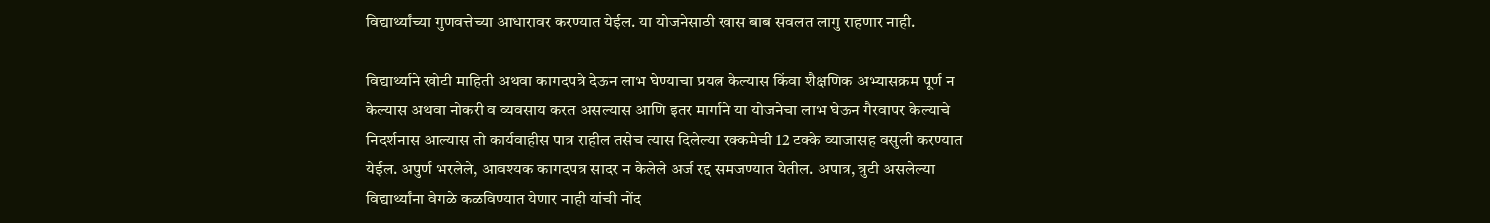विद्यार्थ्यांच्या गुणवत्तेच्या आधारावर करण्यात येईल. या योजनेसाठी खास बाब सवलत लागु राहणार नाही.

विद्यार्थ्याने खोटी माहिती अथवा कागदपत्रे देऊन लाभ घेण्याचा प्रयत्न केल्यास किंवा शैक्षणिक अभ्यासक्रम पूर्ण न केल्यास अथवा नोकरी व व्यवसाय करत असल्यास आणि इतर मार्गाने या योजनेचा लाभ घेऊन गैरवापर केल्याचे  निदर्शनास आल्यास तो कार्यवाहीस पात्र राहील तसेच त्यास दिलेल्या रक्कमेची 12 टक्के व्याजासह वसुली करण्यात येईल. अपुर्ण भरलेले, आवश्यक कागदपत्र सादर न केलेले अर्ज रद्द समजण्यात येतील. अपात्र, त्रुटी असलेल्या विद्यार्थ्यांना वेगळे कळविण्यात येणार नाही यांची नोंद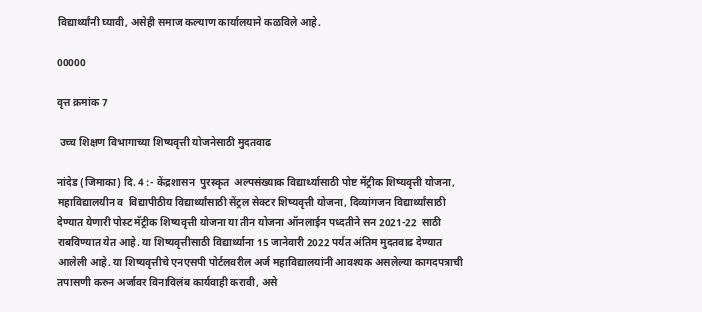विद्यार्थ्यांनी घ्यावी, असेही समाज कल्याण कार्यालयाने कळविले आहे.

00000

वृत्त क्रमांक 7

 उच्च शिक्षण विभागाच्या शिष्यवृत्ती योजनेसाठी मुदतवाढ

नांदेड (जिमाका) दि. 4 :- केंद्रशासन  पुरस्कृत  अल्पसंख्याक विद्यार्थ्यासाठी पोष्ट मॅट्रीक शिष्यवृत्ती योजना, महाविद्यालयीन व  विद्यापीठीय विद्यार्थ्यांसाठी सेंट्रल सेक्टर शिष्यवृत्ती योजना, दिव्यांगजन विद्यार्थ्यांसाठी देण्यात येणारी पोस्ट मॅट्रीक शिष्यवृत्ती योजना या तीन योजना ऑनलाईन पध्दतीने सन 2021-22  साठी राबविण्यात येत आहे. या शिष्यवृत्तीसाठी विद्यार्थ्याना 15 जानेवारी 2022 पर्यत अंतिम मुदतवाढ देण्यात आलेली आहे. या शिष्यवृत्तीचे एनएसपी पोर्टलवरील अर्ज महाविद्यालयांनी आवश्यक असलेल्या कागदपत्राची तपासणी करुन अर्जावर विनाविलंब कार्यवाही करावी, असे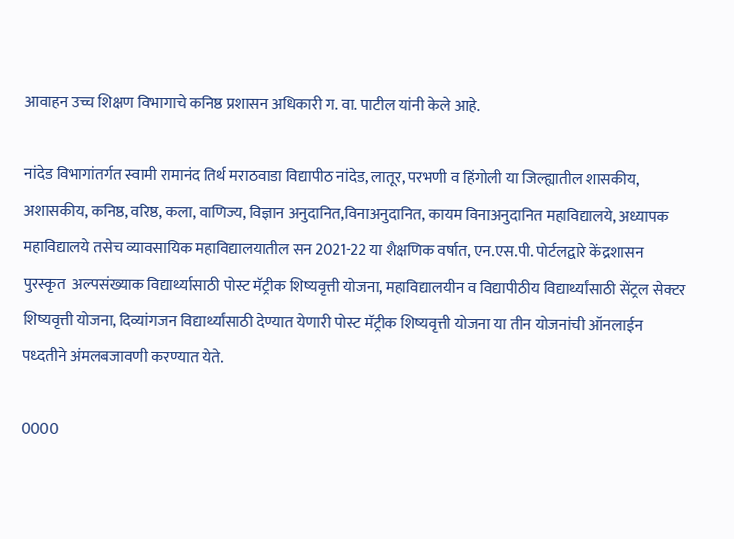आवाहन उच्च शिक्षण विभागाचे कनिष्ठ प्रशासन अधिकारी ग. वा. पाटील यांनी केले आहे.

नांदेड विभागांतर्गत स्वामी रामानंद तिर्थ मराठवाडा विद्यापीठ नांदेड, लातूर, परभणी व हिंगोली या जिल्ह्यातील शासकीय, अशासकीय, कनिष्ठ, वरिष्ठ, कला, वाणिज्य, विज्ञान अनुदानित,विनाअनुदानित, कायम विनाअनुदानित महाविद्यालये, अध्यापक महाविद्यालये तसेच व्यावसायिक महाविद्यालयातील सन 2021-22 या शैक्षणिक वर्षात, एन.एस.पी. पोर्टलद्वारे केंद्रशासन  पुरस्कृत  अल्पसंख्याक विद्यार्थ्यासाठी पोस्ट मॅट्रीक शिष्यवृत्ती योजना, महाविद्यालयीन व विद्यापीठीय विद्यार्थ्यांसाठी सेंट्रल सेक्टर शिष्यवृत्ती योजना, दिव्यांगजन विद्यार्थ्यांसाठी देण्यात येणारी पोस्ट मॅट्रीक शिष्यवृत्ती योजना या तीन योजनांची ऑनलाईन पध्दतीने अंमलबजावणी करण्यात येते.

0000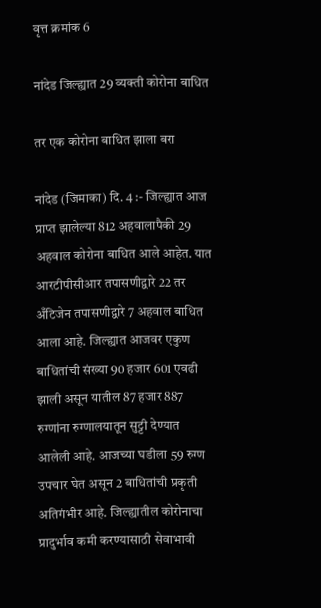वृत्त क्रमांक 6

नांदेड जिल्ह्यात 29 व्यक्ती कोरोना बाधित

तर एक कोरोना बाधित झाला बरा

नांदेड (जिमाका) दि. 4 :- जिल्ह्यात आज प्राप्त झालेल्या 812 अहवालापैकी 29 अहवाल कोरोना बाधित आले आहेत. यात आरटीपीसीआर तपासणीद्वारे 22 तर अँटिजेन तपासणीद्वारे 7 अहवाल बाधित आला आहे. जिल्ह्यात आजवर एकुण बाधितांची संख्या 90 हजार 601 एवढी झाली असून यातील 87 हजार 887 रुग्णांना रुग्णालयातून सुट्टी देण्यात आलेली आहे. आजच्या घडीला 59 रुग्ण उपचार घेत असून 2 बाधितांची प्रकृती अतिगंभीर आहे. जिल्ह्यातील कोरोनाचा प्रादुर्भाव कमी करण्यासाठी सेवाभावी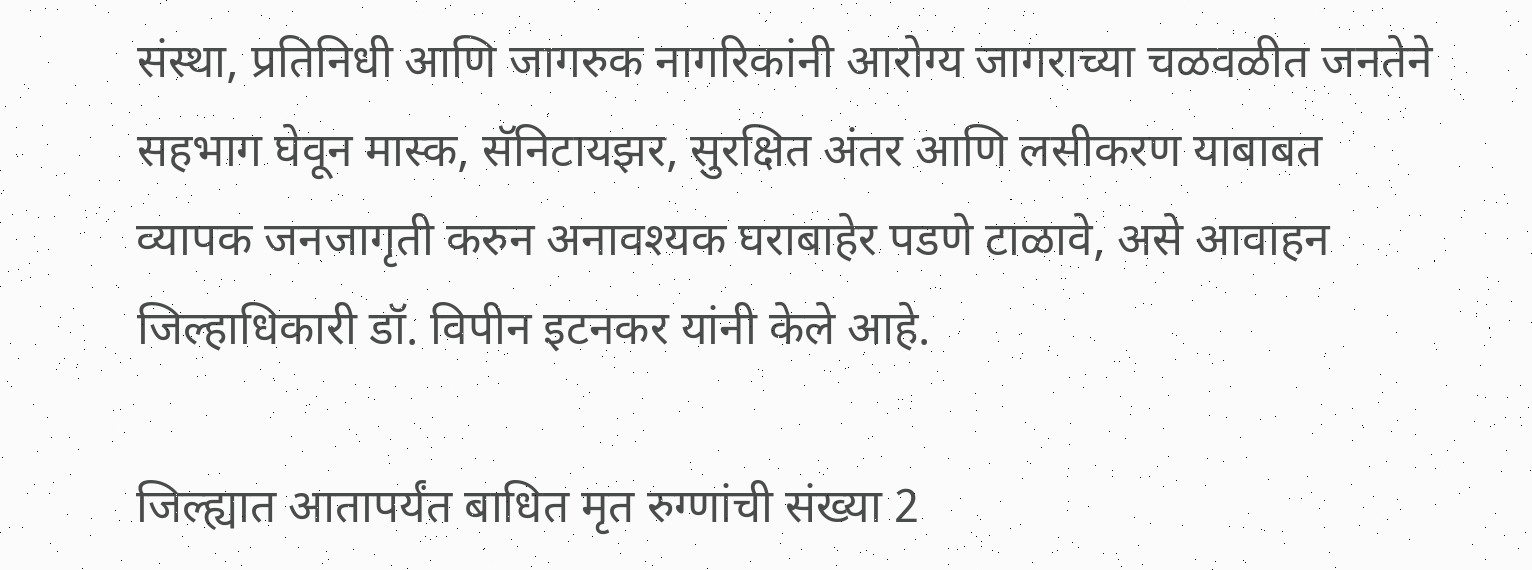संस्था, प्रतिनिधी आणि जागरुक नागरिकांनी आरोग्य जागराच्या चळवळीत जनतेने सहभाग घेवून मास्क, सॅनिटायझर, सुरक्षित अंतर आणि लसीकरण याबाबत व्यापक जनजागृती करुन अनावश्यक घराबाहेर पडणे टाळावे, असे आवाहन जिल्हाधिकारी डॉ. विपीन इटनकर यांनी केले आहे.

जिल्ह्यात आतापर्यंत बाधित मृत रुग्णांची संख्या 2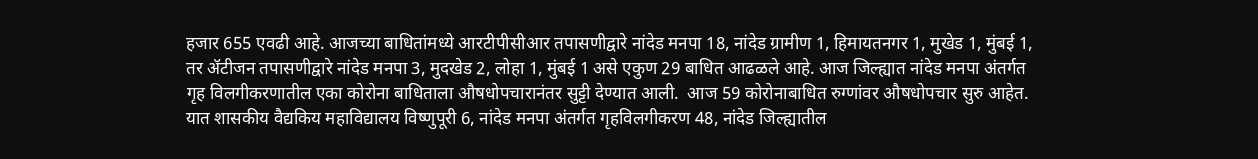हजार 655 एवढी आहे. आजच्या बाधितांमध्ये आरटीपीसीआर तपासणीद्वारे नांदेड मनपा 18, नांदेड ग्रामीण 1, हिमायतनगर 1, मुखेड 1, मुंबई 1, तर ॲटीजन तपासणीद्वारे नांदेड मनपा 3, मुदखेड 2, लोहा 1, मुंबई 1 असे एकुण 29 बाधित आढळले आहे. आज जिल्ह्यात नांदेड मनपा अंतर्गत गृह विलगीकरणातील एका कोरोना बाधिताला औषधोपचारानंतर सुट्टी देण्यात आली.  आज 59 कोरोनाबाधित रुग्णांवर औषधोपचार सुरु आहेत. यात शासकीय वैद्यकिय महाविद्यालय विष्णुपूरी 6, नांदेड मनपा अंतर्गत गृहविलगीकरण 48, नांदेड जिल्ह्यातील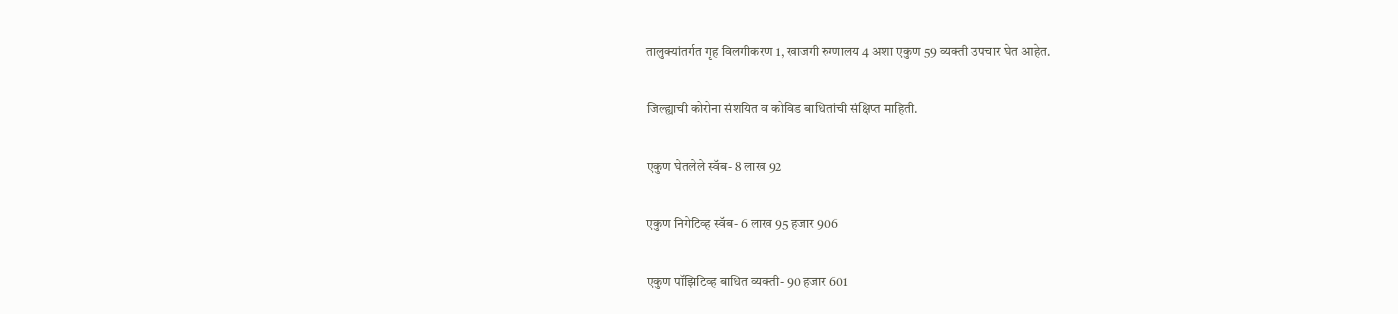तालुक्यांतर्गत गृह विलगीकरण 1, खाजगी रुग्णालय 4 अशा एकुण 59 व्यक्ती उपचार घेत आहेत.

जिल्ह्याची कोरोना संशयित व कोविड बाधितांची संक्षिप्त माहिती.

एकुण घेतलेले स्वॅब- 8 लाख 92

एकुण निगेटिव्ह स्वॅब- 6 लाख 95 हजार 906

एकुण पॉझिटिव्ह बाधित व्यक्ती- 90 हजार 601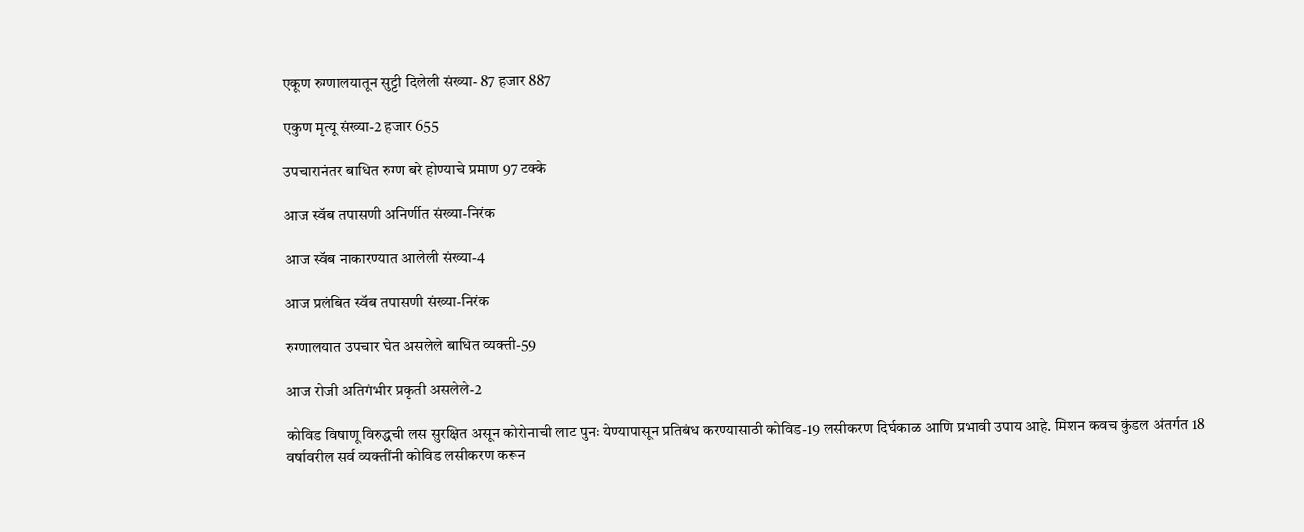एकूण रुग्णालयातून सुट्टी दिलेली संख्या- 87 हजार 887

एकुण मृत्यू संख्या-2 हजार 655

उपचारानंतर बाधित रुग्ण बरे होण्याचे प्रमाण 97 टक्के

आज स्वॅब तपासणी अनिर्णीत संख्या-निरंक

आज स्वॅब नाकारण्यात आलेली संख्या-4

आज प्रलंबित स्वॅब तपासणी संख्या-निरंक

रुग्णालयात उपचार घेत असलेले बाधित व्यक्ती-59

आज रोजी अतिगंभीर प्रकृती असलेले-2

कोविड विषाणू विरुद्धची लस सुरक्षित असून कोरोनाची लाट पुनः येण्यापासून प्रतिबंध करण्यासाठी कोविड-19 लसीकरण दिर्घकाळ आणि प्रभावी उपाय आहे. मिशन कवच कुंडल अंतर्गत 18 वर्षावरील सर्व व्यक्तींनी कोविड लसीकरण करून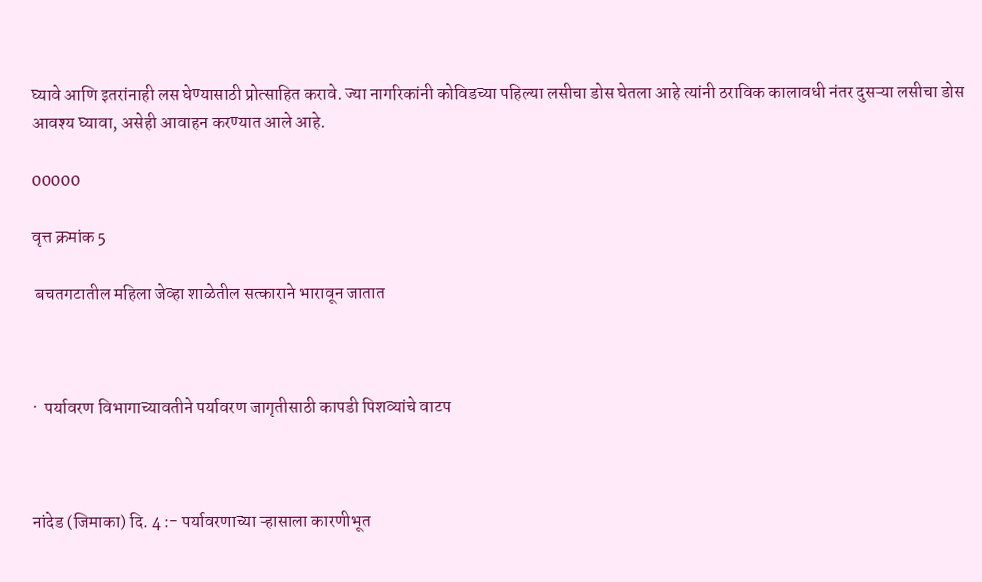घ्यावे आणि इतरांनाही लस घेण्यासाठी प्रोत्साहित करावे. ज्या नागरिकांनी कोविडच्या पहिल्या लसीचा डोस घेतला आहे त्यांनी ठराविक कालावधी नंतर दुसऱ्या लसीचा डोस आवश्य घ्यावा, असेही आवाहन करण्यात आले आहे.

00000

वृत्त क्रमांक 5

 बचतगटातील महिला जेव्हा शाळेतील सत्काराने भारावून जातात



·  पर्यावरण विभागाच्यावतीने पर्यावरण जागृतीसाठी कापडी पिशव्यांचे वाटप



नांदेड (जिमाका) दि. 4 :- पर्यावरणाच्या ऱ्हासाला कारणीभूत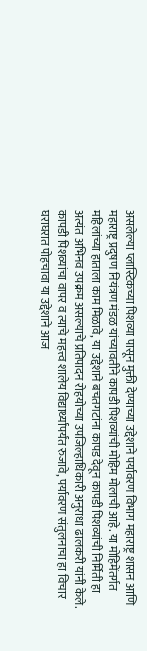असलेल्या प्लास्टिकच्या पिशव्या पासून मुक्ती देण्याच्या उद्देशाने पर्यावरण विभाग महाराष्ट्र शासन आणि महाराष्ट्र प्रदुषण नियंत्रण मंडळ यांच्यावतीने कापडी पिशव्यांची मोहिम मोलाची आहे. या मोहिमेंतर्गत महिलांच्या हाताला काम मिळावे, या उद्देशाने बचतगटांना कापड देवून कापडी पिशव्यांची निर्मिती हा अत्यंत अभिनव उपक्रम असल्याचे प्रतिपादन रोहयोच्या उपजिल्हाधिकारी अनुराधा ढालकरी यांनी केले. कापडी पिशव्यांचा वापर व त्याचे महत्त्व शालेय विद्यार्थ्यांपर्यंत रुजावे, पर्यावरण संतुलनाचा हा विचार घराघरात पोहचावा या उद्देशाने आज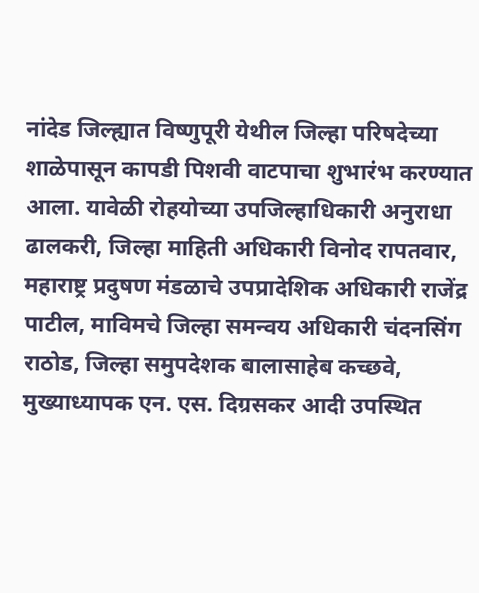नांदेड जिल्ह्यात विष्णुपूरी येथील जिल्हा परिषदेच्या शाळेपासून कापडी पिशवी वाटपाचा शुभारंभ करण्यात आला. यावेळी रोहयोच्या उपजिल्हाधिकारी अनुराधा ढालकरी, जिल्हा माहिती अधिकारी विनोद रापतवार, महाराष्ट्र प्रदुषण मंडळाचे उपप्रादेशिक अधिकारी राजेंद्र पाटील, माविमचे जिल्हा समन्वय अधिकारी चंदनसिंग राठोड, जिल्हा समुपदेशक बालासाहेब कच्छवे, मुख्याध्यापक एन. एस. दिग्रसकर आदी उपस्थित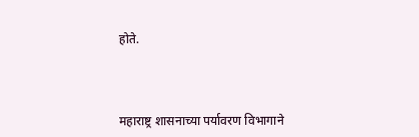होते.



महाराष्ट्र शासनाच्या पर्यावरण विभागाने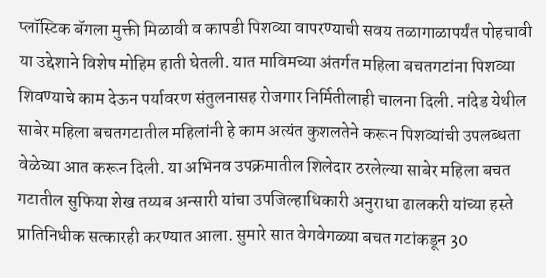प्लॉस्टिक बॅगला मुक्ती मिळावी व कापडी पिशव्या वापरण्याची सवय तळागाळापर्यंत पोहचावी या उद्देशाने विशेष मोहिम हाती घेतली. यात माविमच्या अंतर्गत महिला बचतगटांना पिशव्या शिवण्याचे काम देऊन पर्यावरण संतुलनासह रोजगार निर्मितीलाही चालना दिली. नांदेड येथील साबेर महिला बचतगटातील महिलांनी हे काम अत्यंत कुशलतेने करून पिशव्यांची उपलब्धता वेळेच्या आत करून दिली. या अभिनव उपक्रमातील शिलेदार ठरलेल्या साबेर महिला बचत गटातील सुफिया शेख तय्यब अन्सारी यांचा उपजिल्हाधिकारी अनुराधा ढालकरी यांच्या हस्ते प्रातिनिधीक सत्कारही करण्यात आला. सुमारे सात वेगवेगळ्या बचत गटांकडून 30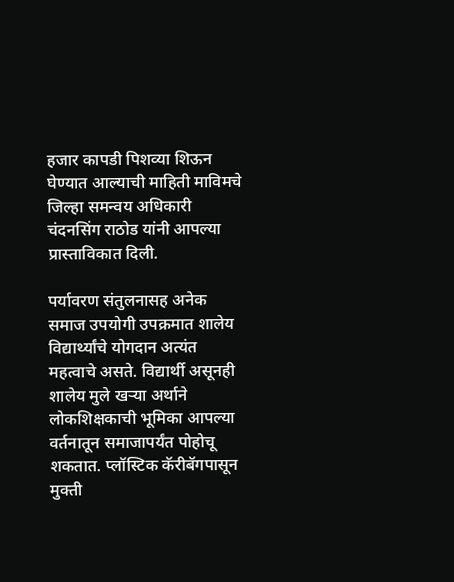हजार कापडी पिशव्या शिऊन घेण्यात आल्याची माहिती माविमचे जिल्हा समन्वय अधिकारी चंदनसिंग राठोड यांनी आपल्या प्रास्ताविकात दिली.

पर्यावरण संतुलनासह अनेक समाज उपयोगी उपक्रमात शालेय विद्यार्थ्यांचे योगदान अत्यंत महत्वाचे असते. विद्यार्थी असूनही शालेय मुले खऱ्या अर्थाने लोकशिक्षकाची भूमिका आपल्या वर्तनातून समाजापर्यंत पोहोचू शकतात. प्लॉस्टिक कॅरीबॅगपासून मुक्ती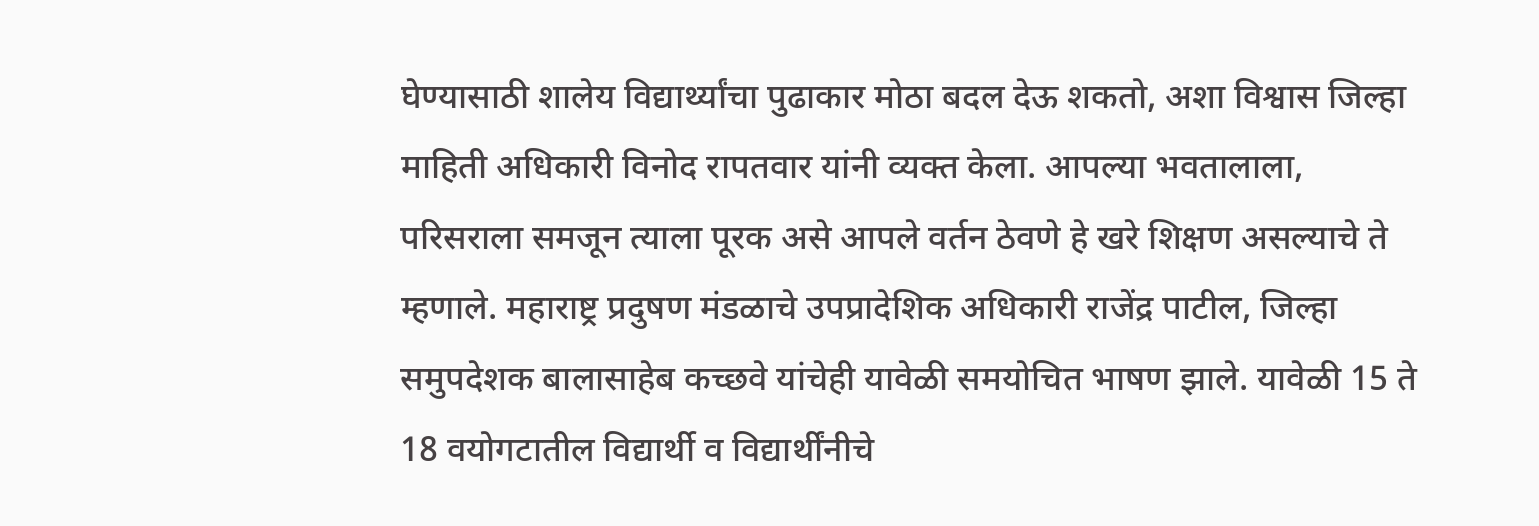घेण्यासाठी शालेय विद्यार्थ्यांचा पुढाकार मोठा बदल देऊ शकतो, अशा विश्वास जिल्हा माहिती अधिकारी विनोद रापतवार यांनी व्यक्त केला. आपल्या भवतालाला, परिसराला समजून त्याला पूरक असे आपले वर्तन ठेवणे हे खरे शिक्षण असल्याचे ते म्हणाले. महाराष्ट्र प्रदुषण मंडळाचे उपप्रादेशिक अधिकारी राजेंद्र पाटील, जिल्हा समुपदेशक बालासाहेब कच्छवे यांचेही यावेळी समयोचित भाषण झाले. यावेळी 15 ते 18 वयोगटातील विद्यार्थी व विद्यार्थींनीचे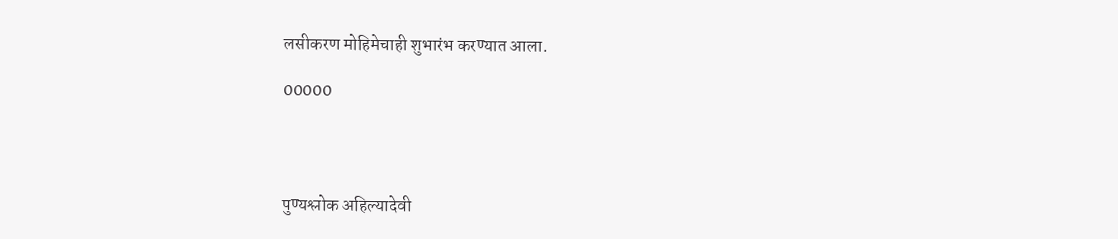लसीकरण मोहिमेचाही शुभारंभ करण्यात आला.

00000




पुण्यश्लोक अहिल्यादेवी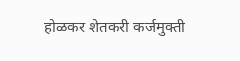होळकर शेतकरी कर्जमुक्ती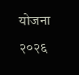योजना २०२६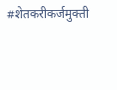#शेतकरीकर्जमुक्ती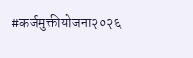#कर्जमुक्तीयोजना२०२६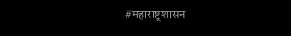#महाराष्ट्रशासन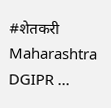#शेतकरी Maharashtra DGIPR ...